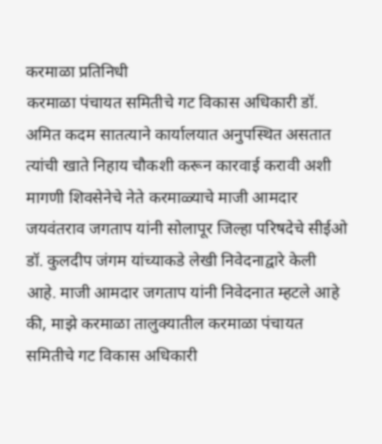करमाळा प्रतिनिधी
करमाळा पंचायत समितीचे गट विकास अधिकारी डॉ. अमित कदम सातत्याने कार्यालयात अनुपस्थित असतात त्यांची खाते निहाय चौकशी करून कारवाई करावी अशी मागणी शिवसेनेचे नेते करमाळ्याचे माजी आमदार जयवंतराव जगताप यांनी सोलापूर जिल्हा परिषदेचे सीईओ डॉ. कुलदीप जंगम यांच्याकडे लेखी निवेदनाद्वारे केली आहे. माजी आमदार जगताप यांनी निवेदनात म्हटले आहे की, माझे करमाळा तालुक्यातील करमाळा पंचायत समितीचे गट विकास अधिकारी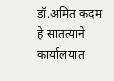डॉ.अमित कदम हे सातत्याने कार्यालयात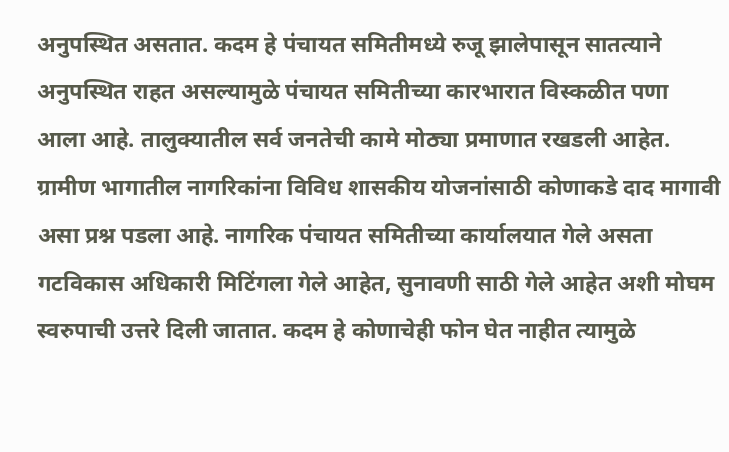अनुपस्थित असतात. कदम हे पंचायत समितीमध्ये रुजू झालेपासून सातत्याने अनुपस्थित राहत असल्यामुळे पंचायत समितीच्या कारभारात विस्कळीत पणा आला आहे. तालुक्यातील सर्व जनतेची कामे मोठ्या प्रमाणात रखडली आहेत. ग्रामीण भागातील नागरिकांना विविध शासकीय योजनांसाठी कोणाकडे दाद मागावी असा प्रश्न पडला आहे. नागरिक पंचायत समितीच्या कार्यालयात गेले असता गटविकास अधिकारी मिटिंगला गेले आहेत, सुनावणी साठी गेले आहेत अशी मोघम स्वरुपाची उत्तरे दिली जातात. कदम हे कोणाचेही फोन घेत नाहीत त्यामुळे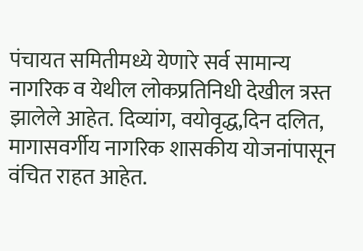पंचायत समितीमध्ये येणारे सर्व सामान्य नागरिक व येथील लोकप्रतिनिधी देखील त्रस्त झालेले आहेत. दिव्यांग, वयोवृद्ध,दिन दलित, मागासवर्गीय नागरिक शासकीय योजनांपासून वंचित राहत आहेत.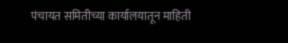पंचायत समितीच्या कार्यालयातून माहिती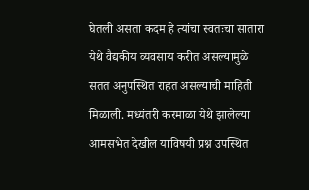घेतली असता कदम हे त्यांचा स्वतःचा सातारा येथे वैद्यकीय व्यवसाय करीत असल्यामुळे सतत अनुपस्थित राहत असल्याची माहिती मिळाली. मध्यंतरी करमाळा येथे झालेल्या आमसभेत देखील याविषयी प्रश्न उपस्थित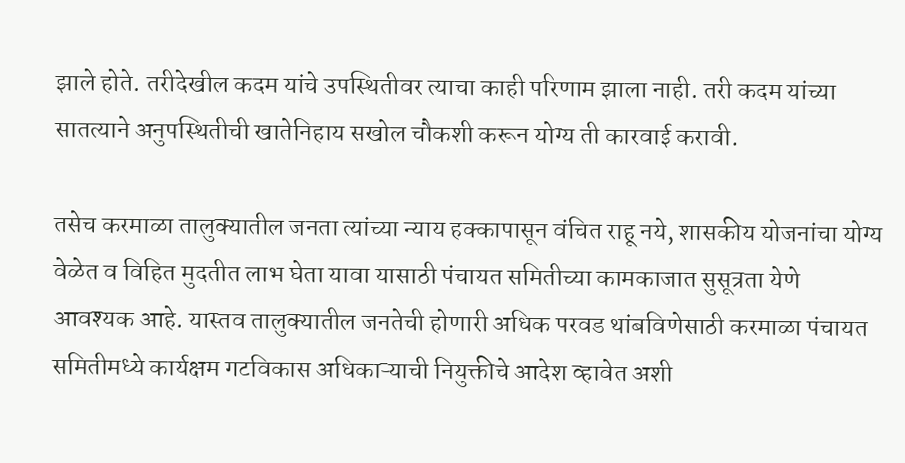झाले होते. तरीदेखील कदम यांचे उपस्थितीवर त्याचा काही परिणाम झाला नाही. तरी कदम यांच्या सातत्याने अनुपस्थितीची खातेनिहाय सखोल चौकशी करून योग्य ती कारवाई करावी.

तसेच करमाळा तालुक्यातील जनता त्यांच्या न्याय हक्कापासून वंचित राहू नये, शासकीय योजनांचा योग्य वेळेत व विहित मुदतीत लाभ घेता यावा यासाठी पंचायत समितीच्या कामकाजात सुसूत्रता येणे आवश्यक आहे. यास्तव तालुक्यातील जनतेची होणारी अधिक परवड थांबविणेसाठी करमाळा पंचायत समितीमध्ये कार्यक्षम गटविकास अधिकाऱ्याची नियुक्तीचे आदेश व्हावेत अशी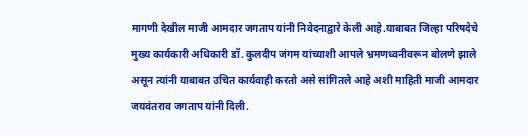मागणी देखील माजी आमदार जगताप यांनी निवेदनाद्वारे केली आहे.याबाबत जिल्हा परिषदेचे मुख्य कार्यकारी अधिकारी डॉ. कुलदीप जंगम यांच्याशी आपले भ्रमणध्वनीवरून बोलणे झाले असून त्यांनी याबाबत उचित कार्यवाही करतो असे सांगितले आहे अशी माहिती माजी आमदार जयवंतराव जगताप यांनी दिली.